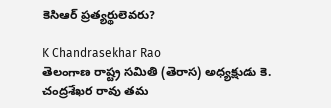కెసిఆర్ ప్రత్యర్థులెవరు?

K Chandrasekhar Rao
తెలంగాణ రాష్ట్ర సమితి (తెరాస) అధ్యక్షుడు కె. చంద్రశేఖర రావు తమ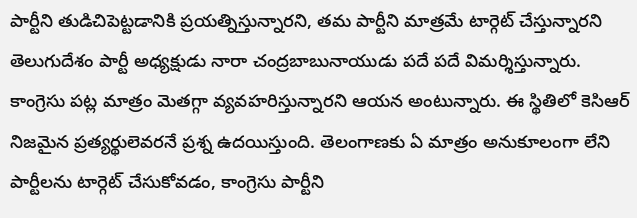పార్టీని తుడిచిపెట్టడానికి ప్రయత్నిస్తున్నారని, తమ పార్టీని మాత్రమే టార్గెట్ చేస్తున్నారని తెలుగుదేశం పార్టీ అధ్యక్షుడు నారా చంద్రబాబునాయుడు పదే పదే విమర్శిస్తున్నారు. కాంగ్రెసు పట్ల మాత్రం మెతగ్గా వ్యవహరిస్తున్నారని ఆయన అంటున్నారు. ఈ స్థితిలో కెసిఆర్ నిజమైన ప్రత్యర్థులెవరనే ప్రశ్న ఉదయిస్తుంది. తెలంగాణకు ఏ మాత్రం అనుకూలంగా లేని పార్టీలను టార్గెట్ చేసుకోవడం, కాంగ్రెసు పార్టీని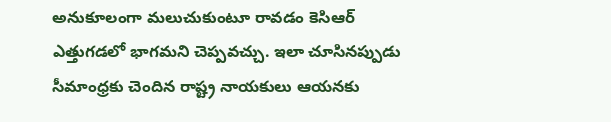అనుకూలంగా మలుచుకుంటూ రావడం కెసిఆర్ ఎత్తుగడలో భాగమని చెప్పవచ్చు. ఇలా చూసినప్పుడు సీమాంధ్రకు చెందిన రాష్ట్ర నాయకులు ఆయనకు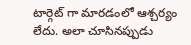టార్గెట్ గా మారడంలో ఆశ్చర్యం లేదు. అలా చూసినప్పుడు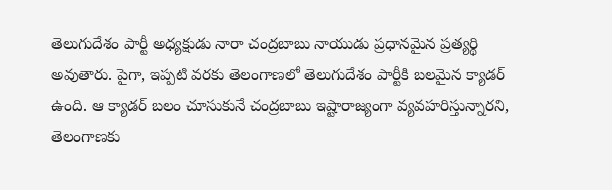తెలుగుదేశం పార్టీ అధ్యక్షుడు నారా చంద్రబాబు నాయుడు ప్రధానమైన ప్రత్యర్థి అవుతారు. పైగా, ఇప్పటి వరకు తెలంగాణలో తెలుగుదేశం పార్టీకి బలమైన క్యాడర్ ఉంది. ఆ క్యాడర్ బలం చూసుకునే చంద్రబాబు ఇష్టారాజ్యంగా వ్యవహరిస్తున్నారని, తెలంగాణకు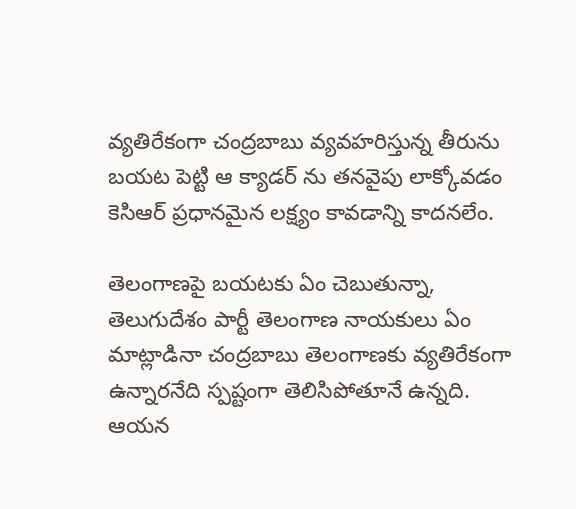వ్యతిరేకంగా చంద్రబాబు వ్యవహరిస్తున్న తీరును బయట పెట్టి ఆ క్యాడర్ ను తనవైపు లాక్కోవడం కెసిఆర్ ప్రధానమైన లక్ష్యం కావడాన్ని కాదనలేం.

తెలంగాణపై బయటకు ఏం చెబుతున్నా, తెలుగుదేశం పార్టీ తెలంగాణ నాయకులు ఏం మాట్లాడినా చంద్రబాబు తెలంగాణకు వ్యతిరేకంగా ఉన్నారనేది స్పష్టంగా తెలిసిపోతూనే ఉన్నది. ఆయన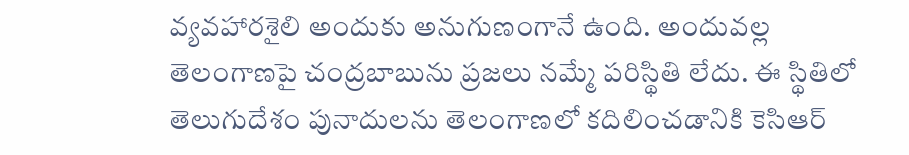వ్యవహారశైలి అందుకు అనుగుణంగానే ఉంది. అందువల్ల తెలంగాణపై చంద్రబాబును ప్రజలు నమ్మే పరిస్థితి లేదు. ఈ స్థితిలో తెలుగుదేశం పునాదులను తెలంగాణలో కదిలించడానికి కెసిఆర్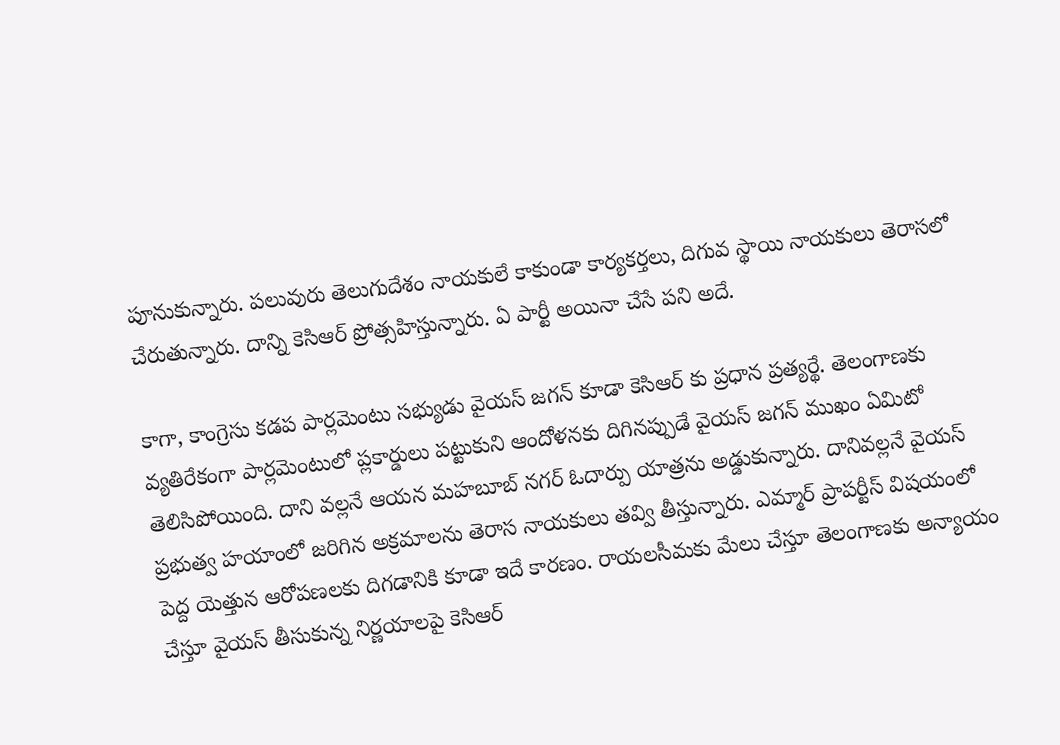పూనుకున్నారు. పలువురు తెలుగుదేశం నాయకులే కాకుండా కార్యకర్తలు, దిగువ స్థాయి నాయకులు తెరాసలో చేరుతున్నారు. దాన్ని కెసిఆర్ ప్రోత్సహిస్తున్నారు. ఏ పార్టీ అయినా చేసే పని అదే.

కాగా, కాంగ్రెసు కడప పార్లమెంటు సభ్యుడు వైయస్ జగన్ కూడా కెసిఆర్ కు ప్రధాన ప్రత్యర్థే. తెలంగాణకు వ్యతిరేకంగా పార్లమెంటులో ప్లకార్డులు పట్టుకుని ఆందోళనకు దిగినప్పుడే వైయస్ జగన్ ముఖం ఏమిటో తెలిసిపోయింది. దాని వల్లనే ఆయన మహబూబ్ నగర్ ఓదార్పు యాత్రను అడ్డుకున్నారు. దానివల్లనే వైయస్ ప్రభుత్వ హయాంలో జరిగిన అక్రమాలను తెరాస నాయకులు తవ్వి తీస్తున్నారు. ఎమ్మార్ ప్రాపర్టీస్ విషయంలో పెద్ద యెత్తున ఆరోపణలకు దిగడానికి కూడా ఇదే కారణం. రాయలసీమకు మేలు చేస్తూ తెలంగాణకు అన్యాయం చేస్తూ వైయస్ తీసుకున్న నిర్ణయాలపై కెసిఆర్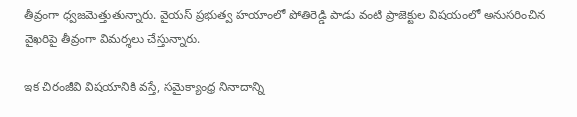తీవ్రంగా ధ్వజమెత్తుతున్నారు. వైయస్ ప్రభుత్వ హయాంలో పోతిరెడ్డి పాడు వంటి ప్రాజెక్టుల విషయంలో అనుసరించిన వైఖరిపై తీవ్రంగా విమర్శలు చేస్తున్నారు.

ఇక చిరంజీవి విషయానికి వస్తే, సమైక్యాంధ్ర నినాదాన్ని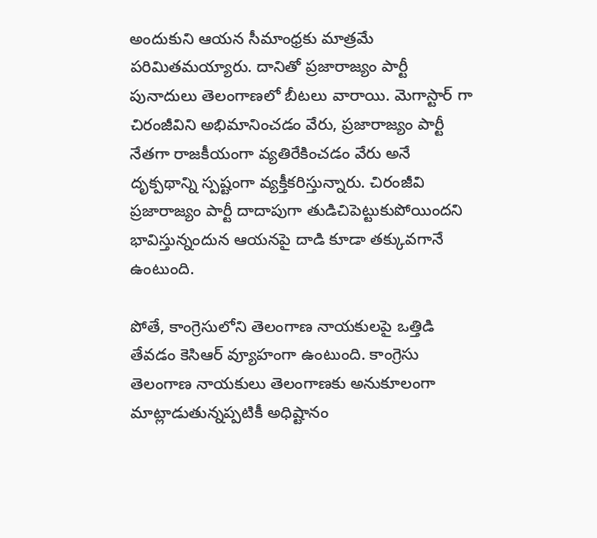అందుకుని ఆయన సీమాంధ్రకు మాత్రమే పరిమితమయ్యారు. దానితో ప్రజారాజ్యం పార్టీ పునాదులు తెలంగాణలో బీటలు వారాయి. మెగాస్టార్ గా చిరంజీవిని అభిమానించడం వేరు, ప్రజారాజ్యం పార్టీ నేతగా రాజకీయంగా వ్యతిరేకించడం వేరు అనే దృక్పథాన్ని స్పష్టంగా వ్యక్తీకరిస్తున్నారు. చిరంజీవి ప్రజారాజ్యం పార్టీ దాదాపుగా తుడిచిపెట్టుకుపోయిందని భావిస్తున్నందున ఆయనపై దాడి కూడా తక్కువగానే ఉంటుంది.

పోతే, కాంగ్రెసులోని తెలంగాణ నాయకులపై ఒత్తిడి తేవడం కెసిఆర్ వ్యూహంగా ఉంటుంది. కాంగ్రెసు తెలంగాణ నాయకులు తెలంగాణకు అనుకూలంగా మాట్లాడుతున్నప్పటికీ అధిష్టానం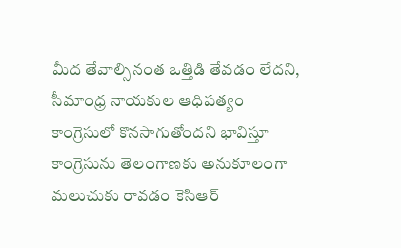మీద తేవాల్సినంత ఒత్తిడి తేవడం లేదని, సీమాంధ్ర నాయకుల ఆధిపత్యం కాంగ్రెసులో కొనసాగుతోందని భావిస్తూ కాంగ్రెసును తెలంగాణకు అనుకూలంగా మలుచుకు రావడం కెసిఆర్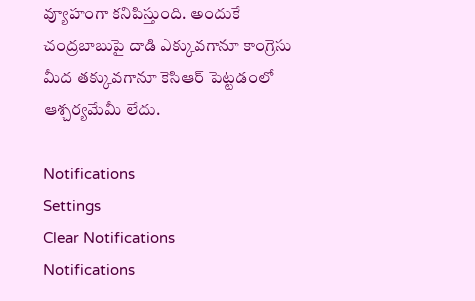వ్యూహంగా కనిపిస్తుంది. అందుకే చంద్రబాబుపై దాడి ఎక్కువగానూ కాంగ్రెసు మీద తక్కువగానూ కెసిఆర్ పెట్టడంలో ఆశ్చర్యమేమీ లేదు.

Notifications
Settings
Clear Notifications
Notifications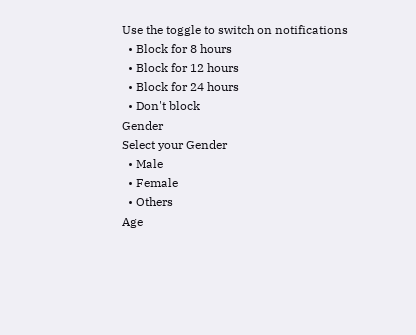Use the toggle to switch on notifications
  • Block for 8 hours
  • Block for 12 hours
  • Block for 24 hours
  • Don't block
Gender
Select your Gender
  • Male
  • Female
  • Others
Age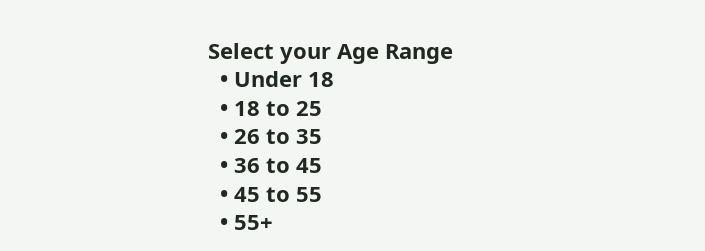Select your Age Range
  • Under 18
  • 18 to 25
  • 26 to 35
  • 36 to 45
  • 45 to 55
  • 55+